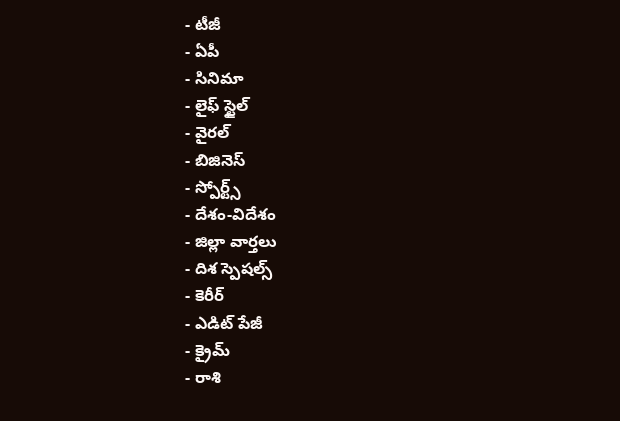- టీజీ
- ఏపీ
- సినిమా
- లైఫ్ స్టైల్
- వైరల్
- బిజినెస్
- స్పోర్ట్స్
- దేశం-విదేశం
- జిల్లా వార్తలు
- దిశ స్పెషల్స్
- కెరీర్
- ఎడిట్ పేజీ
- క్రైమ్
- రాశి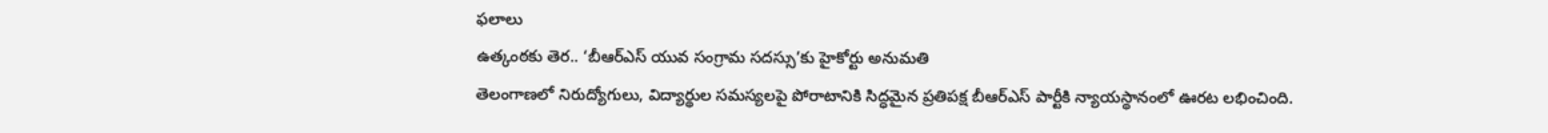ఫలాలు
ఉత్కంఠకు తెర.. ‘బీఆర్ఎస్ యువ సంగ్రామ సదస్సు’కు హైకోర్టు అనుమతి
తెలంగాణలో నిరుద్యోగులు, విద్యార్థుల సమస్యలపై పోరాటానికి సిద్ధమైన ప్రతిపక్ష బీఆర్ఎస్ పార్టీకి న్యాయస్థానంలో ఊరట లభించింది.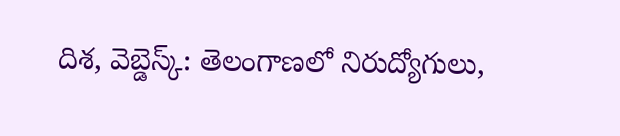దిశ, వెబ్డెస్క్: తెలంగాణలో నిరుద్యోగులు,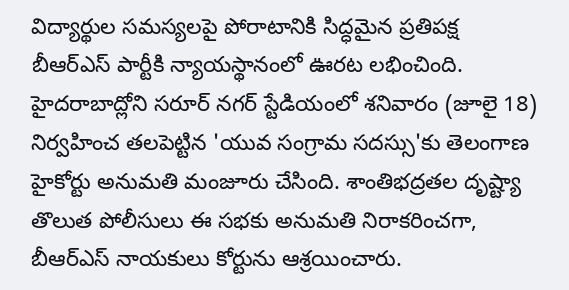విద్యార్థుల సమస్యలపై పోరాటానికి సిద్ధమైన ప్రతిపక్ష బీఆర్ఎస్ పార్టీకి న్యాయస్థానంలో ఊరట లభించింది. హైదరాబాద్లోని సరూర్ నగర్ స్టేడియంలో శనివారం (జూలై 18) నిర్వహించ తలపెట్టిన 'యువ సంగ్రామ సదస్సు'కు తెలంగాణ హైకోర్టు అనుమతి మంజూరు చేసింది. శాంతిభద్రతల దృష్ట్యా తొలుత పోలీసులు ఈ సభకు అనుమతి నిరాకరించగా, బీఆర్ఎస్ నాయకులు కోర్టును ఆశ్రయించారు.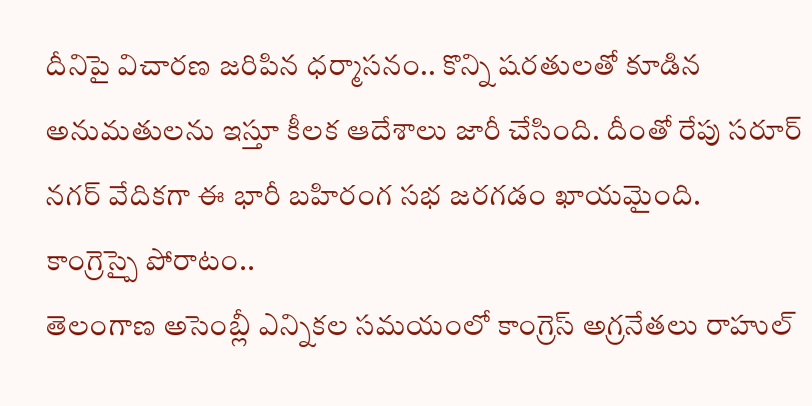దీనిపై విచారణ జరిపిన ధర్మాసనం.. కొన్ని షరతులతో కూడిన అనుమతులను ఇస్తూ కీలక ఆదేశాలు జారీ చేసింది. దీంతో రేపు సరూర్ నగర్ వేదికగా ఈ భారీ బహిరంగ సభ జరగడం ఖాయమైంది.
కాంగ్రెస్పై పోరాటం..
తెలంగాణ అసెంబ్లీ ఎన్నికల సమయంలో కాంగ్రెస్ అగ్రనేతలు రాహుల్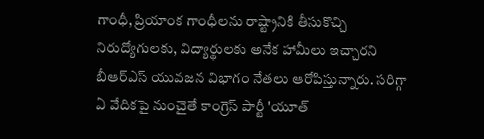గాంధీ, ప్రియాంక గాంధీలను రాష్ట్రానికి తీసుకొచ్చి నిరుద్యోగులకు, విద్యార్థులకు అనేక హామీలు ఇచ్చారని బీఆర్ఎస్ యువజన విభాగం నేతలు ఆరోపిస్తున్నారు. సరిగ్గా ఏ వేదికపై నుంచైతే కాంగ్రెస్ పార్టీ 'యూత్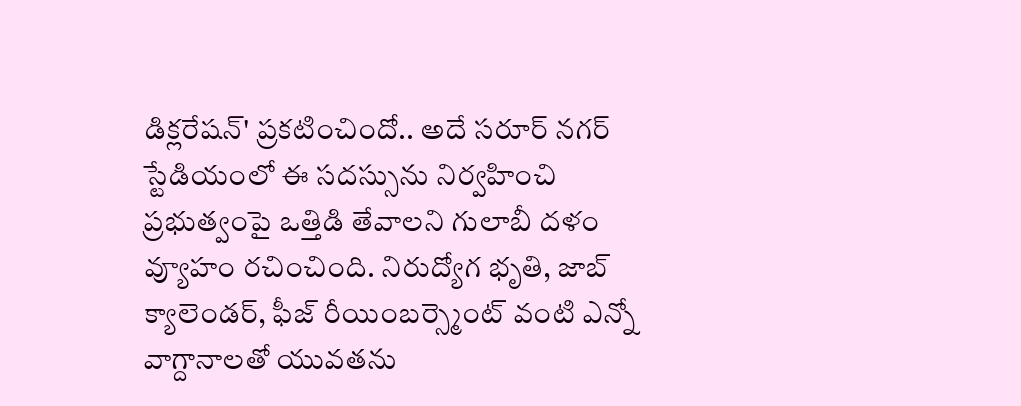డిక్లరేషన్' ప్రకటించిందో.. అదే సరూర్ నగర్ స్టేడియంలో ఈ సదస్సును నిర్వహించి ప్రభుత్వంపై ఒత్తిడి తేవాలని గులాబీ దళం వ్యూహం రచించింది. నిరుద్యోగ భృతి, జాబ్ క్యాలెండర్, ఫీజ్ రీయింబర్స్మెంట్ వంటి ఎన్నో వాగ్దానాలతో యువతను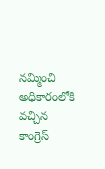నమ్మించి అధికారంలోకి వచ్చిన కాంగ్రెస్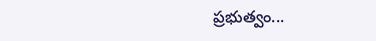ప్రభుత్వం...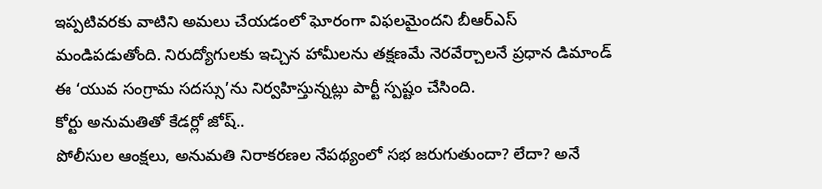ఇప్పటివరకు వాటిని అమలు చేయడంలో ఘోరంగా విఫలమైందని బీఆర్ఎస్ మండిపడుతోంది. నిరుద్యోగులకు ఇచ్చిన హామీలను తక్షణమే నెరవేర్చాలనే ప్రధాన డిమాండ్ ఈ ‘యువ సంగ్రామ సదస్సు’ను నిర్వహిస్తున్నట్లు పార్టీ స్పష్టం చేసింది.
కోర్టు అనుమతితో కేడర్లో జోష్..
పోలీసుల ఆంక్షలు, అనుమతి నిరాకరణల నేపథ్యంలో సభ జరుగుతుందా? లేదా? అనే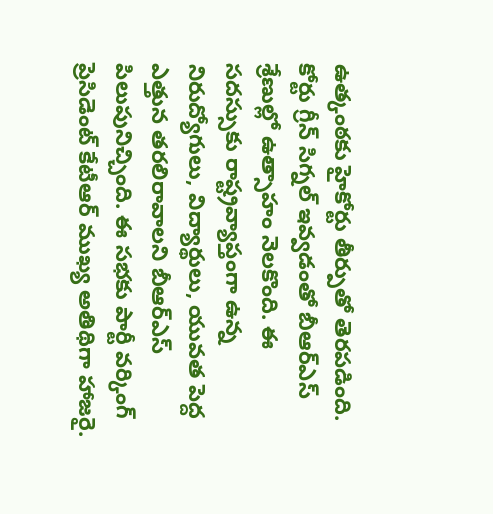ఉత్కంఠకు హైకోర్టు తీర్పుతో తెరపడింది. కోర్టు గ్రీన్ సిగ్నల్ ఇవ్వడంతో బీఆర్ఎస్ శ్రేణుల్లో ఉత్సాహం నెలకొంది. ఈ సదస్సుకు రాష్ట్రవ్యాప్తంగా ఉన్న నిరుద్యోగులు, విద్యార్థులు, యువత పెద్ద ఎత్తున తరలిరావాలని బీఆర్ఎస్ పిలుపునిచ్చింది. ఈ సభకు పార్టీ వర్కింగ్ ప్రెసిడెంట్ కేటీఆర్ ముఖ్య అతిథిగా హాజరై.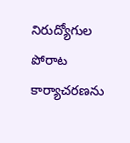నిరుద్యోగుల పోరాట కార్యాచరణను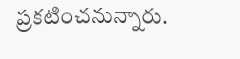ప్రకటించనున్నారు.